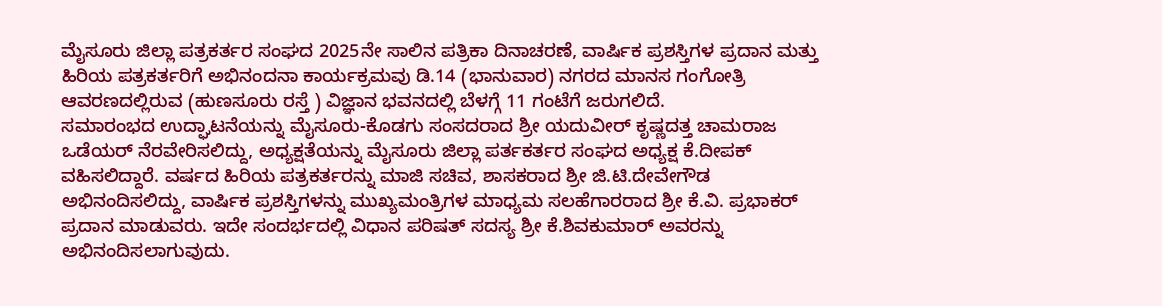ಮೈಸೂರು ಜಿಲ್ಲಾ ಪತ್ರಕರ್ತರ ಸಂಘದ 2025ನೇ ಸಾಲಿನ ಪತ್ರಿಕಾ ದಿನಾಚರಣೆ, ವಾರ್ಷಿಕ ಪ್ರಶಸ್ತಿಗಳ ಪ್ರದಾನ ಮತ್ತು ಹಿರಿಯ ಪತ್ರಕರ್ತರಿಗೆ ಅಭಿನಂದನಾ ಕಾರ್ಯಕ್ರಮವು ಡಿ.14 (ಭಾನುವಾರ) ನಗರದ ಮಾನಸ ಗಂಗೋತ್ರಿ ಆವರಣದಲ್ಲಿರುವ (ಹುಣಸೂರು ರಸ್ತೆ ) ವಿಜ್ಞಾನ ಭವನದಲ್ಲಿ ಬೆಳಗ್ಗೆ 11 ಗಂಟೆಗೆ ಜರುಗಲಿದೆ.
ಸಮಾರಂಭದ ಉದ್ಘಾಟನೆಯನ್ನು ಮೈಸೂರು-ಕೊಡಗು ಸಂಸದರಾದ ಶ್ರೀ ಯದುವೀರ್ ಕೃಷ್ಣದತ್ತ ಚಾಮರಾಜ ಒಡೆಯರ್ ನೆರವೇರಿಸಲಿದ್ದು, ಅಧ್ಯಕ್ಷತೆಯನ್ನು ಮೈಸೂರು ಜಿಲ್ಲಾ ಪರ್ತಕರ್ತರ ಸಂಘದ ಅಧ್ಯಕ್ಷ ಕೆ.ದೀಪಕ್ ವಹಿಸಲಿದ್ದಾರೆ. ವರ್ಷದ ಹಿರಿಯ ಪತ್ರಕರ್ತರನ್ನು ಮಾಜಿ ಸಚಿವ, ಶಾಸಕರಾದ ಶ್ರೀ ಜಿ.ಟಿ.ದೇವೇಗೌಡ ಅಭಿನಂದಿಸಲಿದ್ದು, ವಾರ್ಷಿಕ ಪ್ರಶಸ್ತಿಗಳನ್ನು ಮುಖ್ಯಮಂತ್ರಿಗಳ ಮಾಧ್ಯಮ ಸಲಹೆಗಾರರಾದ ಶ್ರೀ ಕೆ.ವಿ. ಪ್ರಭಾಕರ್ ಪ್ರದಾನ ಮಾಡುವರು. ಇದೇ ಸಂದರ್ಭದಲ್ಲಿ ವಿಧಾನ ಪರಿಷತ್ ಸದಸ್ಯ ಶ್ರೀ ಕೆ.ಶಿವಕುಮಾರ್ ಅವರನ್ನು ಅಭಿನಂದಿಸಲಾಗುವುದು.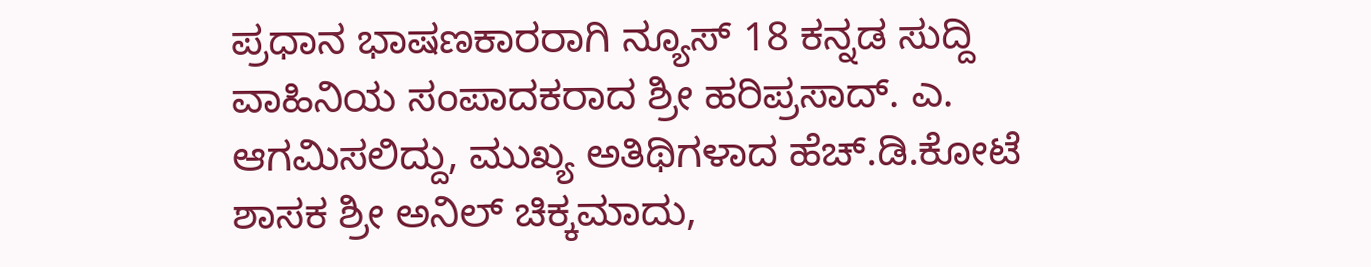ಪ್ರಧಾನ ಭಾಷಣಕಾರರಾಗಿ ನ್ಯೂಸ್ 18 ಕನ್ನಡ ಸುದ್ದಿ ವಾಹಿನಿಯ ಸಂಪಾದಕರಾದ ಶ್ರೀ ಹರಿಪ್ರಸಾದ್. ಎ. ಆಗಮಿಸಲಿದ್ದು, ಮುಖ್ಯ ಅತಿಥಿಗಳಾದ ಹೆಚ್.ಡಿ.ಕೋಟೆ ಶಾಸಕ ಶ್ರೀ ಅನಿಲ್ ಚಿಕ್ಕಮಾದು,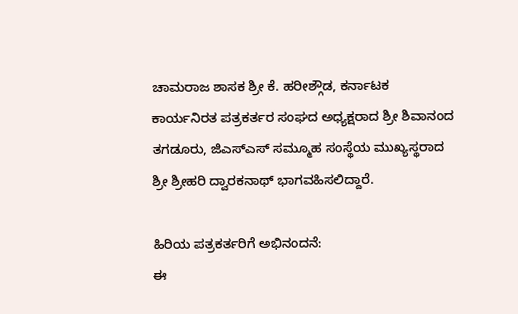ಚಾಮರಾಜ ಶಾಸಕ ಶ್ರೀ ಕೆ. ಹರೀಶ್ಗೌಡ, ಕರ್ನಾಟಕ ಕಾರ್ಯನಿರತ ಪತ್ರಕರ್ತರ ಸಂಘದ ಅಧ್ಯಕ್ಷರಾದ ಶ್ರೀ ಶಿವಾನಂದ ತಗಡೂರು, ಜಿಎಸ್ಎಸ್ ಸಮ್ಮೂಹ ಸಂಸ್ಥೆಯ ಮುಖ್ಯಸ್ಥರಾದ ಶ್ರೀ ಶ್ರೀಹರಿ ದ್ವಾರಕನಾಥ್ ಭಾಗವಹಿಸಲಿದ್ದಾರೆ.

ಹಿರಿಯ ಪತ್ರಕರ್ತರಿಗೆ ಅಭಿನಂದನೆ:
ಈ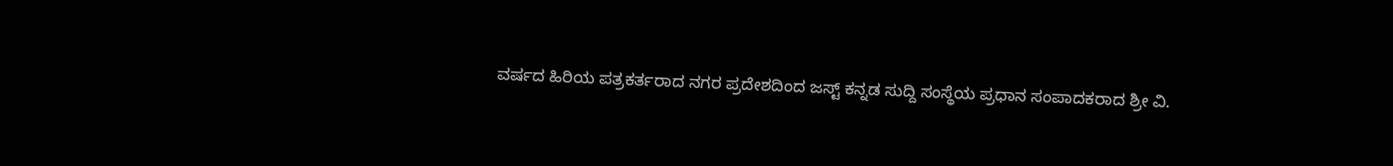ವರ್ಷದ ಹಿರಿಯ ಪತ್ರಕರ್ತರಾದ ನಗರ ಪ್ರದೇಶದಿಂದ ಜಸ್ಟ್ ಕನ್ನಡ ಸುದ್ದಿ ಸಂಸ್ಥೆಯ ಪ್ರಧಾನ ಸಂಪಾದಕರಾದ ಶ್ರೀ ವಿ.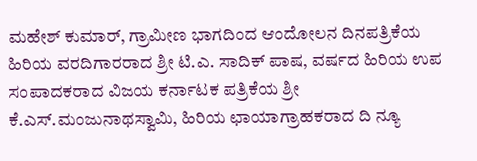ಮಹೇಶ್ ಕುಮಾರ್, ಗ್ರಾಮೀಣ ಭಾಗದಿಂದ ಆಂದೋಲನ ದಿನಪತ್ರಿಕೆಯ ಹಿರಿಯ ವರದಿಗಾರರಾದ ಶ್ರೀ ಟಿ.ಎ. ಸಾದಿಕ್ ಪಾಷ, ವರ್ಷದ ಹಿರಿಯ ಉಪ ಸಂಪಾದಕರಾದ ವಿಜಯ ಕರ್ನಾಟಕ ಪತ್ರಿಕೆಯ ಶ್ರೀ ಕೆ.ಎಸ್.ಮಂಜುನಾಥಸ್ವಾಮಿ, ಹಿರಿಯ ಛಾಯಾಗ್ರಾಹಕರಾದ ದಿ ನ್ಯೂ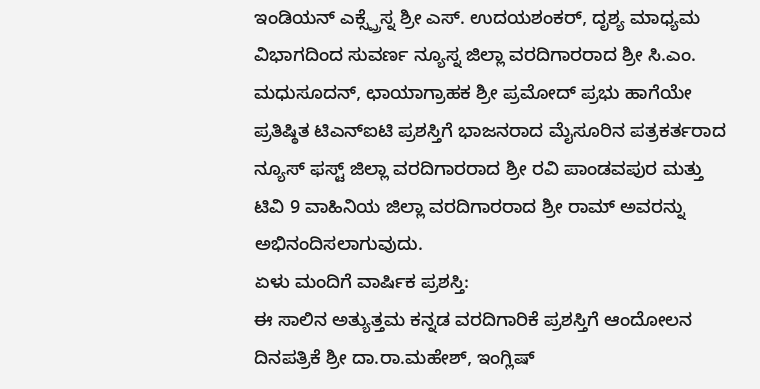ಇಂಡಿಯನ್ ಎಕ್ಸ್ಪ್ರೆಸ್ನ ಶ್ರೀ ಎಸ್. ಉದಯಶಂಕರ್, ದೃಶ್ಯ ಮಾಧ್ಯಮ ವಿಭಾಗದಿಂದ ಸುವರ್ಣ ನ್ಯೂಸ್ನ ಜಿಲ್ಲಾ ವರದಿಗಾರರಾದ ಶ್ರೀ ಸಿ.ಎಂ. ಮಧುಸೂದನ್, ಛಾಯಾಗ್ರಾಹಕ ಶ್ರೀ ಪ್ರಮೋದ್ ಪ್ರಭು ಹಾಗೆಯೇ ಪ್ರತಿಷ್ಠಿತ ಟಿಎನ್ಐಟಿ ಪ್ರಶಸ್ತಿಗೆ ಭಾಜನರಾದ ಮೈಸೂರಿನ ಪತ್ರಕರ್ತರಾದ ನ್ಯೂಸ್ ಫಸ್ಟ್ ಜಿಲ್ಲಾ ವರದಿಗಾರರಾದ ಶ್ರೀ ರವಿ ಪಾಂಡವಪುರ ಮತ್ತು ಟಿವಿ 9 ವಾಹಿನಿಯ ಜಿಲ್ಲಾ ವರದಿಗಾರರಾದ ಶ್ರೀ ರಾಮ್ ಅವರನ್ನು ಅಭಿನಂದಿಸಲಾಗುವುದು.
ಏಳು ಮಂದಿಗೆ ವಾರ್ಷಿಕ ಪ್ರಶಸ್ತಿ:
ಈ ಸಾಲಿನ ಅತ್ಯುತ್ತಮ ಕನ್ನಡ ವರದಿಗಾರಿಕೆ ಪ್ರಶಸ್ತಿಗೆ ಆಂದೋಲನ ದಿನಪತ್ರಿಕೆ ಶ್ರೀ ದಾ.ರಾ.ಮಹೇಶ್, ಇಂಗ್ಲಿಷ್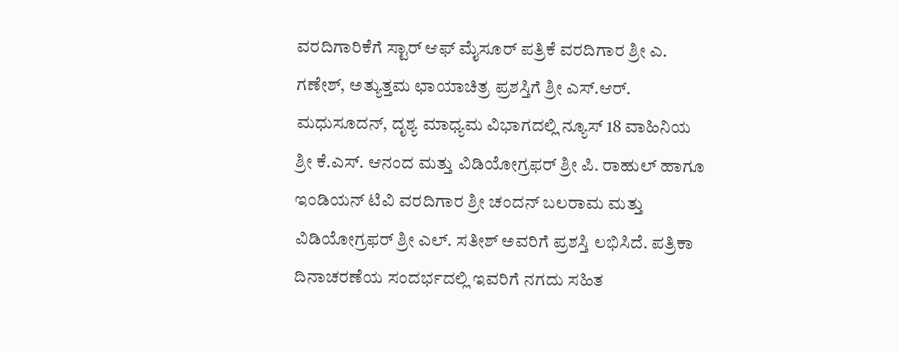ವರದಿಗಾರಿಕೆಗೆ ಸ್ಟಾರ್ ಆಫ್ ಮೈಸೂರ್ ಪತ್ರಿಕೆ ವರದಿಗಾರ ಶ್ರೀ ಎ. ಗಣೇಶ್, ಅತ್ಯುತ್ತಮ ಛಾಯಾಚಿತ್ರ ಪ್ರಶಸ್ತಿಗೆ ಶ್ರೀ ಎಸ್.ಆರ್. ಮಧುಸೂದನ್, ದೃಶ್ಯ ಮಾಧ್ಯಮ ವಿಭಾಗದಲ್ಲಿ ನ್ಯೂಸ್ 18 ವಾಹಿನಿಯ ಶ್ರೀ ಕೆ.ಎಸ್. ಆನಂದ ಮತ್ತು ವಿಡಿಯೋಗ್ರಫರ್ ಶ್ರೀ ಪಿ. ರಾಹುಲ್ ಹಾಗೂ ಇಂಡಿಯನ್ ಟಿವಿ ವರದಿಗಾರ ಶ್ರೀ ಚಂದನ್ ಬಲರಾಮ ಮತ್ತು ವಿಡಿಯೋಗ್ರಫರ್ ಶ್ರೀ ಎಲ್. ಸತೀಶ್ ಅವರಿಗೆ ಪ್ರಶಸ್ತಿ ಲಭಿಸಿದೆ. ಪತ್ರಿಕಾ ದಿನಾಚರಣೆಯ ಸಂದರ್ಭದಲ್ಲಿ ಇವರಿಗೆ ನಗದು ಸಹಿತ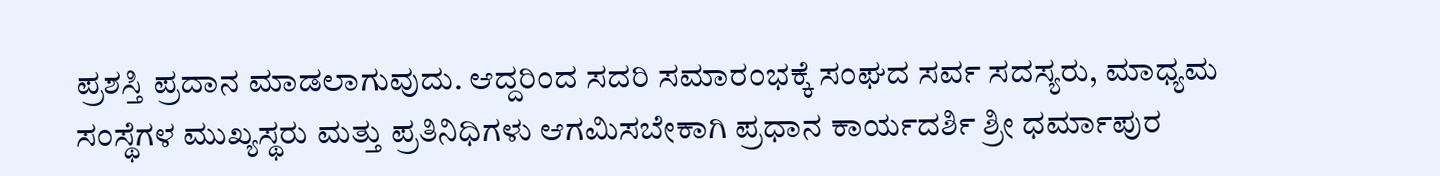ಪ್ರಶಸ್ತಿ ಪ್ರದಾನ ಮಾಡಲಾಗುವುದು. ಆದ್ದರಿಂದ ಸದರಿ ಸಮಾರಂಭಕ್ಕೆ ಸಂಘದ ಸರ್ವ ಸದಸ್ಯರು, ಮಾಧ್ಯಮ ಸಂಸ್ಥೆಗಳ ಮುಖ್ಯಸ್ಥರು ಮತ್ತು ಪ್ರತಿನಿಧಿಗಳು ಆಗಮಿಸಬೇಕಾಗಿ ಪ್ರಧಾನ ಕಾರ್ಯದರ್ಶಿ ಶ್ರೀ ಧರ್ಮಾಪುರ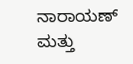ನಾರಾಯಣ್ ಮತ್ತು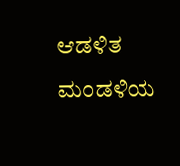ಆಡಳಿತ ಮಂಡಳಿಯ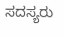ಸದಸ್ಯರು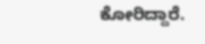ಕೋರಿದ್ದಾರೆ.